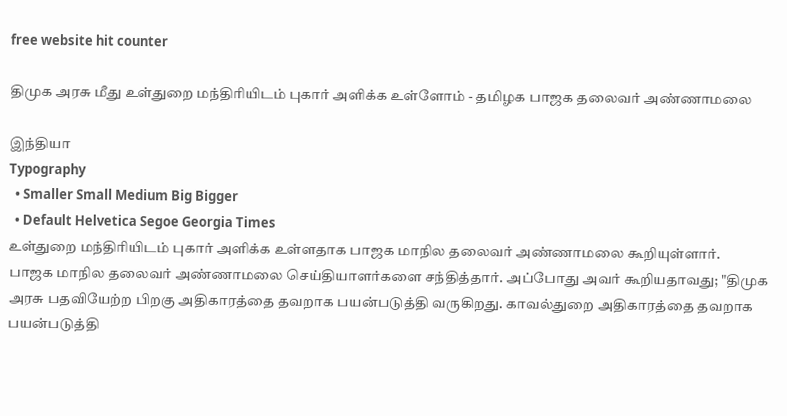free website hit counter

திமுக அரசு மீது உள்துறை மந்திரியிடம் புகார் அளிக்க உள்ளோம் - தமிழக பாஜக தலைவர் அண்ணாமலை

இந்தியா
Typography
  • Smaller Small Medium Big Bigger
  • Default Helvetica Segoe Georgia Times
உள்துறை மந்திரியிடம் புகார் அளிக்க உள்ளதாக பாஜக மாநில தலைவர் அண்ணாமலை கூறியுள்ளார்.
பாஜக மாநில தலைவர் அண்ணாமலை செய்தியாளர்களை சந்தித்தார். அப்போது அவர் கூறியதாவது; "திமுக அரசு பதவியேற்ற பிறகு அதிகாரத்தை தவறாக பயன்படுத்தி வருகிறது. காவல்துறை அதிகாரத்தை தவறாக பயன்படுத்தி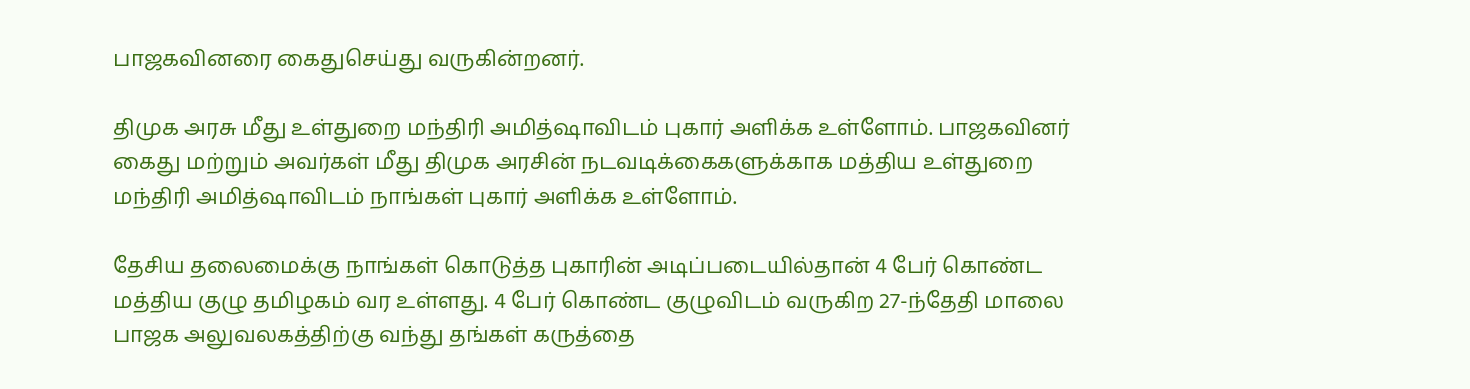பாஜகவினரை கைதுசெய்து வருகின்றனர்.

திமுக அரசு மீது உள்துறை மந்திரி அமித்ஷாவிடம் புகார் அளிக்க உள்ளோம். பாஜகவினர் கைது மற்றும் அவர்கள் மீது திமுக அரசின் நடவடிக்கைகளுக்காக மத்திய உள்துறை மந்திரி அமித்ஷாவிடம் நாங்கள் புகார் அளிக்க உள்ளோம்.

தேசிய தலைமைக்கு நாங்கள் கொடுத்த புகாரின் அடிப்படையில்தான் 4 பேர் கொண்ட மத்திய குழு தமிழகம் வர உள்ளது. 4 பேர் கொண்ட குழுவிடம் வருகிற 27-ந்தேதி மாலை பாஜக அலுவலகத்திற்கு வந்து தங்கள் கருத்தை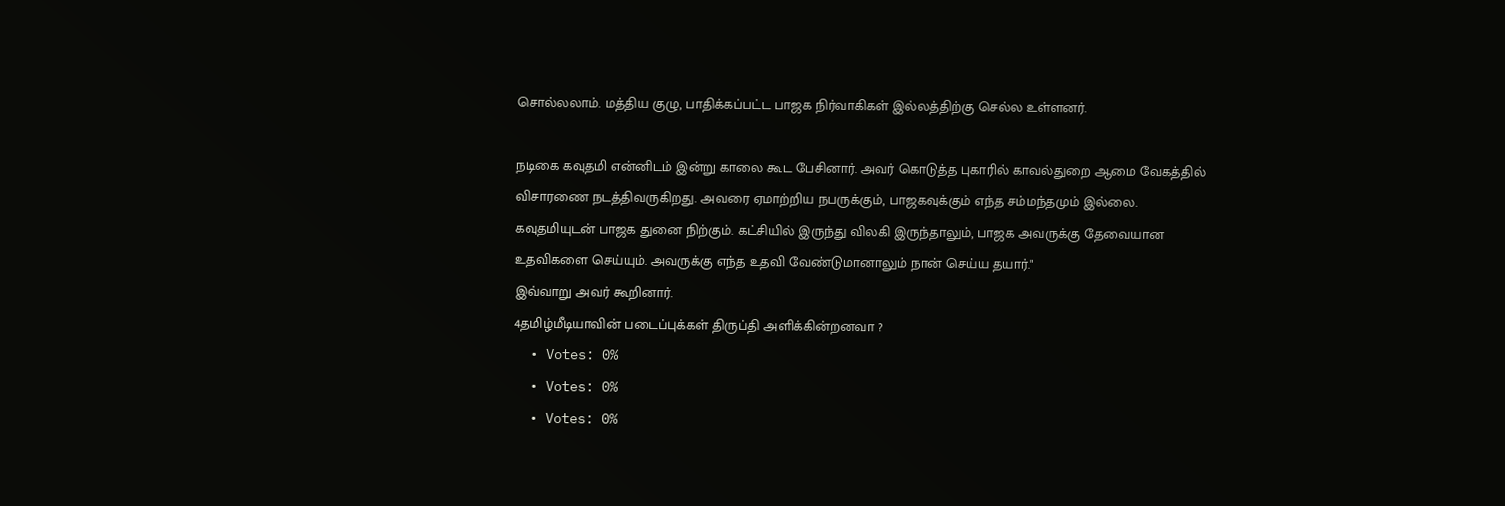சொல்லலாம். மத்திய குழு, பாதிக்கப்பட்ட பாஜக நிர்வாகிகள் இல்லத்திற்கு செல்ல உள்ளனர்.

நடிகை கவுதமி என்னிடம் இன்று காலை கூட பேசினார். அவர் கொடுத்த புகாரில் காவல்துறை ஆமை வேகத்தில் விசாரணை நடத்திவருகிறது. அவரை ஏமாற்றிய நபருக்கும், பாஜகவுக்கும் எந்த சம்மந்தமும் இல்லை. கவுதமியுடன் பாஜக துனை நிற்கும். கட்சியில் இருந்து விலகி இருந்தாலும், பாஜக அவருக்கு தேவையான உதவிகளை செய்யும். அவருக்கு எந்த உதவி வேண்டுமானாலும் நான் செய்ய தயார்."
இவ்வாறு அவர் கூறினார்.
4தமிழ்மீடியாவின் படைப்புக்கள் திருப்தி அளிக்கின்றனவா ?
  • Votes: 0%
  • Votes: 0%
  • Votes: 0%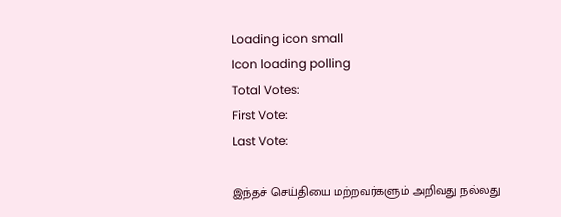Loading icon small
Icon loading polling
Total Votes:
First Vote:
Last Vote:

இந்தச் செய்தியை மற்றவர்களும் அறிவது நல்லது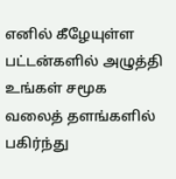எனில் கீழேயுள்ள பட்டன்களில் அழுத்தி உங்கள் சமூக வலைத் தளங்களில் பகிர்ந்து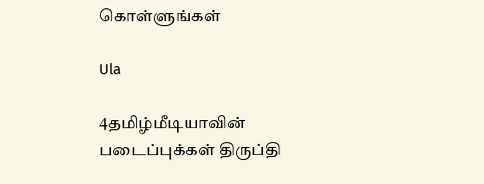கொள்ளுங்கள்

Ula

4தமிழ்மீடியாவின் படைப்புக்கள் திருப்தி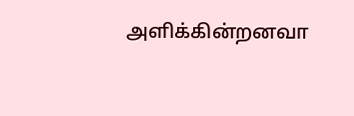அளிக்கின்றனவா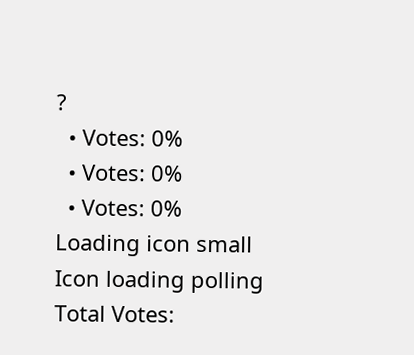?
  • Votes: 0%
  • Votes: 0%
  • Votes: 0%
Loading icon small
Icon loading polling
Total Votes: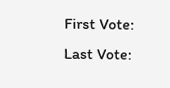First Vote:
Last Vote: